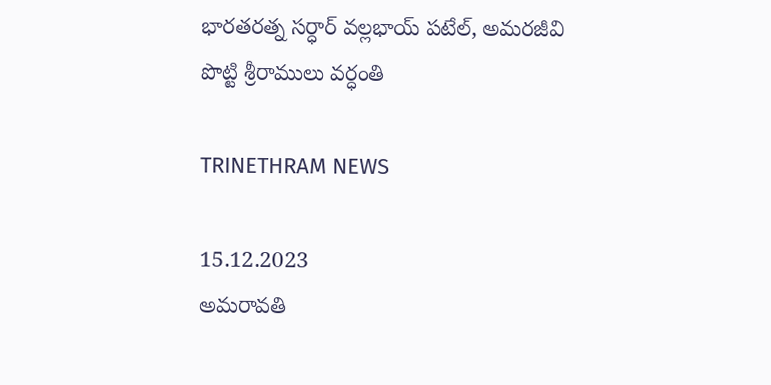భారతరత్న సర్ధార్‌ వల్లభాయ్‌ పటేల్, అమరజీవి పొట్టి శ్రీరాములు వర్ధంతి

TRINETHRAM NEWS

15.12.2023
అమరావతి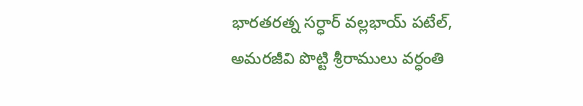భారతరత్న సర్ధార్‌ వల్లభాయ్‌ పటేల్, అమరజీవి పొట్టి శ్రీరాములు వర్ధంతి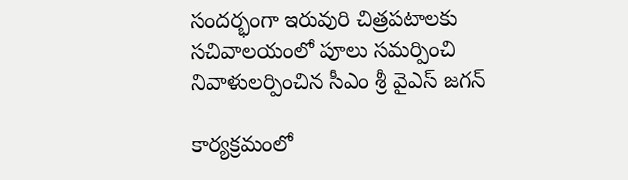సందర్భంగా ఇరువురి చిత్రపటాలకు సచివాలయంలో పూలు సమర్పించి నివాళులర్పించిన సీఎం శ్రీ వైఎస్‌ జగన్‌

కార్యక్రమంలో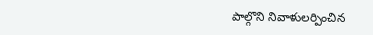పాల్గొని నివాళులర్పించిన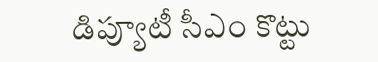డిప్యూటీ సీఎం కొట్టు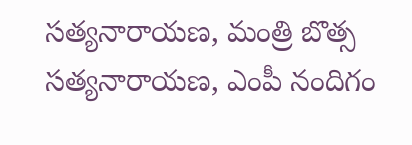సత్యనారాయణ, మంత్రి బొత్స సత్యనారాయణ, ఎంపీ నందిగం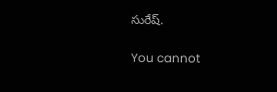సురేష్‌.

You cannot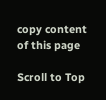copy content of this page

Scroll to Top